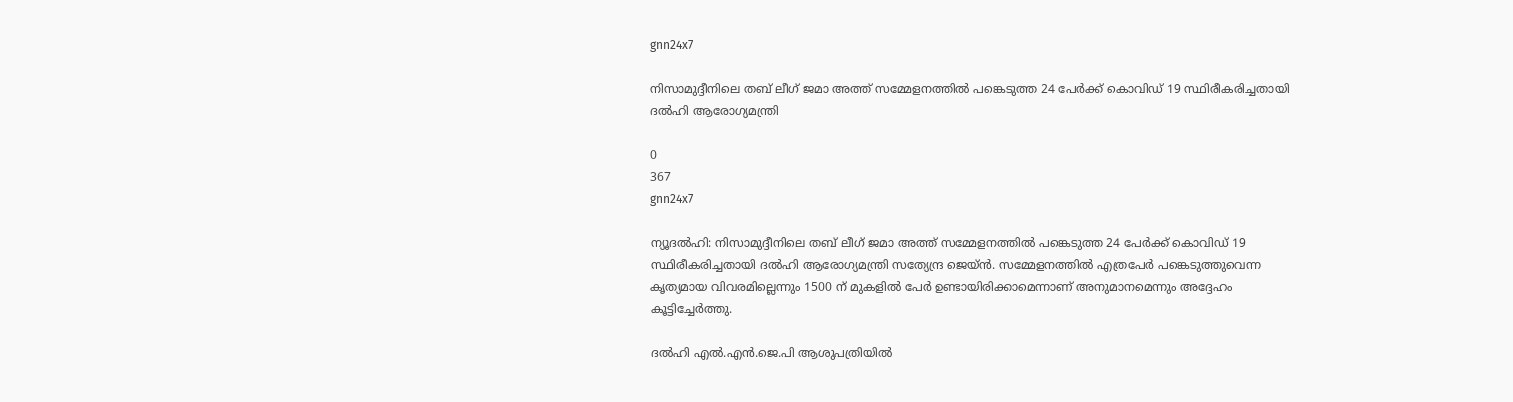gnn24x7

നിസാമുദ്ദീനിലെ തബ് ലീഗ് ജമാ അത്ത് സമ്മേളനത്തില്‍ പങ്കെടുത്ത 24 പേര്‍ക്ക് കൊവിഡ് 19 സ്ഥിരീകരിച്ചതായി ദല്‍ഹി ആരോഗ്യമന്ത്രി

0
367
gnn24x7

ന്യൂദല്‍ഹി: നിസാമുദ്ദീനിലെ തബ് ലീഗ് ജമാ അത്ത് സമ്മേളനത്തില്‍ പങ്കെടുത്ത 24 പേര്‍ക്ക് കൊവിഡ് 19 സ്ഥിരീകരിച്ചതായി ദല്‍ഹി ആരോഗ്യമന്ത്രി സത്യേന്ദ്ര ജെയ്ന്‍. സമ്മേളനത്തില്‍ എത്രപേര്‍ പങ്കെടുത്തുവെന്ന കൃത്യമായ വിവരമില്ലെന്നും 1500 ന് മുകളില്‍ പേര്‍ ഉണ്ടായിരിക്കാമെന്നാണ് അനുമാനമെന്നും അദ്ദേഹം കൂട്ടിച്ചേര്‍ത്തു.

ദല്‍ഹി എല്‍.എന്‍.ജെ.പി ആശുപത്രിയില്‍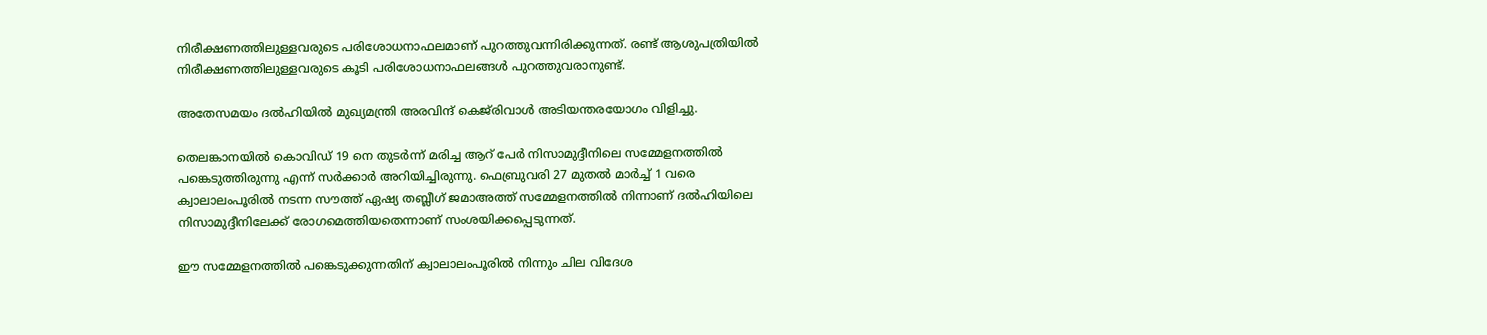നിരീക്ഷണത്തിലുള്ളവരുടെ പരിശോധനാഫലമാണ് പുറത്തുവന്നിരിക്കുന്നത്. രണ്ട് ആശുപത്രിയില്‍ നിരീക്ഷണത്തിലുള്ളവരുടെ കൂടി പരിശോധനാഫലങ്ങള്‍ പുറത്തുവരാനുണ്ട്.

അതേസമയം ദല്‍ഹിയില്‍ മുഖ്യമന്ത്രി അരവിന്ദ് കെജ്‌രിവാള്‍ അടിയന്തരയോഗം വിളിച്ചു.

തെലങ്കാനയില്‍ കൊവിഡ് 19 നെ തുടര്‍ന്ന് മരിച്ച ആറ് പേര്‍ നിസാമുദ്ദീനിലെ സമ്മേളനത്തില്‍ പങ്കെടുത്തിരുന്നു എന്ന് സര്‍ക്കാര്‍ അറിയിച്ചിരുന്നു. ഫെബ്രുവരി 27 മുതല്‍ മാര്‍ച്ച് 1 വരെ ക്വാലാലംപൂരില്‍ നടന്ന സൗത്ത് ഏഷ്യ തബ്ലീഗ് ജമാഅത്ത് സമ്മേളനത്തില്‍ നിന്നാണ് ദല്‍ഹിയിലെ നിസാമുദ്ദീനിലേക്ക് രോഗമെത്തിയതെന്നാണ് സംശയിക്കപ്പെടുന്നത്.

ഈ സമ്മേളനത്തില്‍ പങ്കെടുക്കുന്നതിന് ക്വാലാലംപൂരില്‍ നിന്നും ചില വിദേശ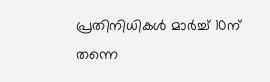പ്രതിനിധികള്‍ മാര്‍ച്ച് 10ന് തന്നെ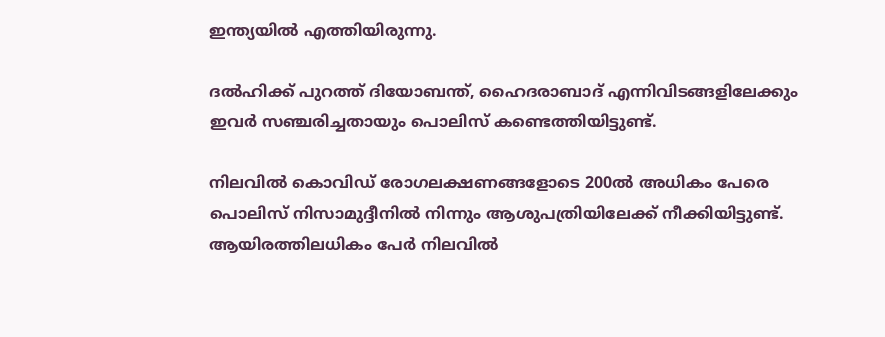ഇന്ത്യയില്‍ എത്തിയിരുന്നു.

ദല്‍ഹിക്ക് പുറത്ത് ദിയോബന്ത്, ഹൈദരാബാദ് എന്നിവിടങ്ങളിലേക്കും ഇവര്‍ സഞ്ചരിച്ചതായും പൊലിസ് കണ്ടെത്തിയിട്ടുണ്ട്.

നിലവില്‍ കൊവിഡ് രോഗലക്ഷണങ്ങളോടെ 200ല്‍ അധികം പേരെ പൊലിസ് നിസാമുദ്ദീനില്‍ നിന്നും ആശുപത്രിയിലേക്ക് നീക്കിയിട്ടുണ്ട്. ആയിരത്തിലധികം പേര്‍ നിലവില്‍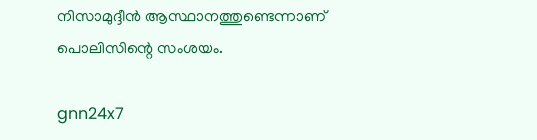നിസാമുദ്ദീന്‍ ആസ്ഥാനത്തുണ്ടെന്നാണ് പൊലിസിന്റെ സംശയം.

gnn24x7